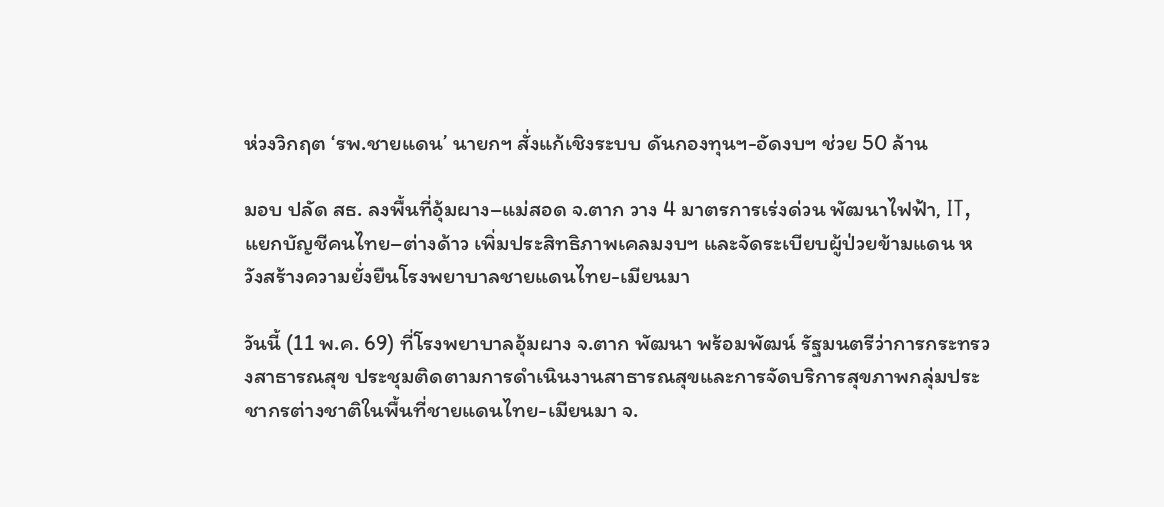ห่วงวิกฤต ‘รพ.ชายแดน’ นายกฯ สั่งแก้เชิงระบบ ดันกองทุนฯ-อัดงบฯ ช่วย 50 ล้าน

มอบ ปลัด สธ. ลงพื้นที่อุ้มผาง–แม่สอด จ.ตาก วาง 4 มาตรการเร่งด่วน พัฒนาไฟฟ้า, IT, แยกบัญชีคนไทย–ต่างด้าว เพิ่มประสิทธิภาพเคลมงบฯ และจัดระเบียบผู้ป่วยข้ามแดน หวังสร้างความยั่งยืนโรงพยาบาลชายแดนไทย-เมียนมา

วันนี้ (11 พ.ค. 69) ที่โรงพยาบาลอุ้มผาง จ.ตาก พัฒนา พร้อมพัฒน์ รัฐมนตรีว่าการกระทรวงสาธารณสุข ประชุมติดตามการดำเนินงานสาธารณสุขและการจัดบริการสุขภาพกลุ่มประชากรต่างชาติในพื้นที่ชายแดนไทย-เมียนมา จ.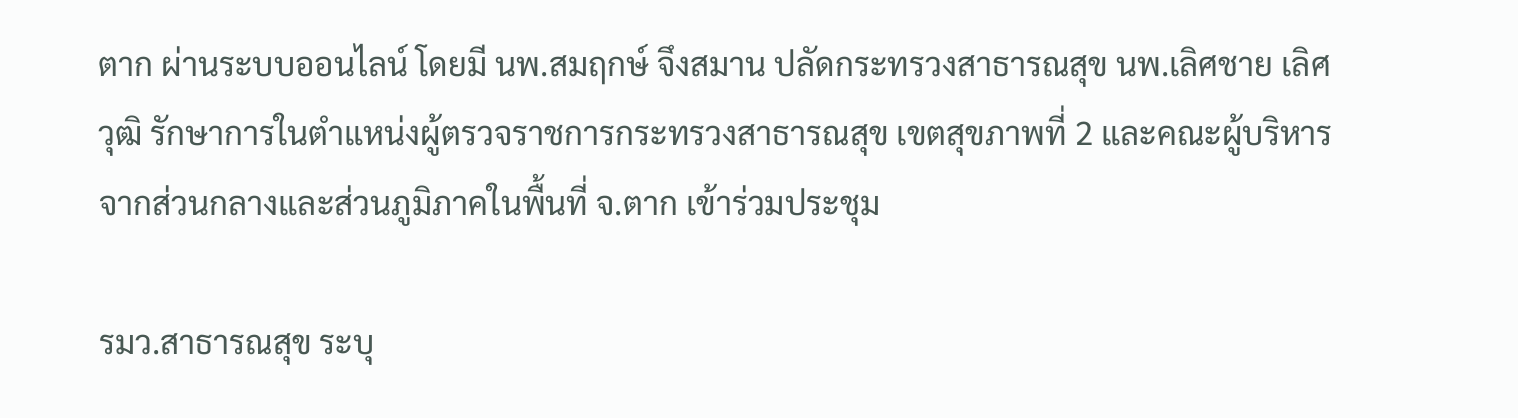ตาก ผ่านระบบออนไลน์ โดยมี นพ.สมฤกษ์ จึงสมาน ปลัดกระทรวงสาธารณสุข นพ.เลิศชาย เลิศวุฒิ รักษาการในตำแหน่งผู้ตรวจราชการกระทรวงสาธารณสุข เขตสุขภาพที่ 2 และคณะผู้บริหารจากส่วนกลางและส่วนภูมิภาคในพื้นที่ จ.ตาก เข้าร่วมประชุม

รมว.สาธารณสุข ระบุ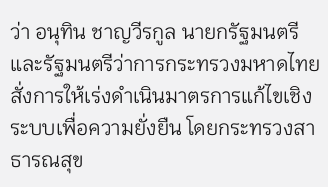ว่า อนุทิน ชาญวีรกูล นายกรัฐมนตรีและรัฐมนตรีว่าการกระทรวงมหาดไทย สั่งการให้เร่งดำเนินมาตรการแก้ไขเชิงระบบเพื่อความยั่งยืน โดยกระทรวงสาธารณสุข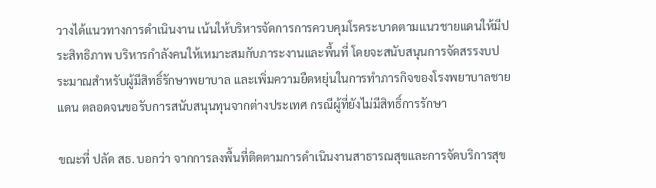วางได้แนวทางการดำเนินงาน เน้นให้บริหารจัดการการควบคุมโรคระบาดตามแนวชายแดนให้มีประสิทธิภาพ บริหารกำลังคนให้เหมาะสมกับภาระงานและพื้นที่ โดยจะสนับสนุนการจัดสรรงบประมาณสำหรับผู้มีสิทธิ์รักษาพยาบาล และเพิ่มความยืดหยุ่นในการทำภารกิจของโรงพยาบาลชายแดน ตลอดจนขอรับการสนับสนุนทุนจากต่างประเทศ กรณีผู้ที่ยังไม่มีสิทธิ์การรักษา

ขณะที่ ปลัด สธ. บอกว่า จากการลงพื้นที่ติดตามการดำเนินงานสาธารณสุขและการจัดบริการสุข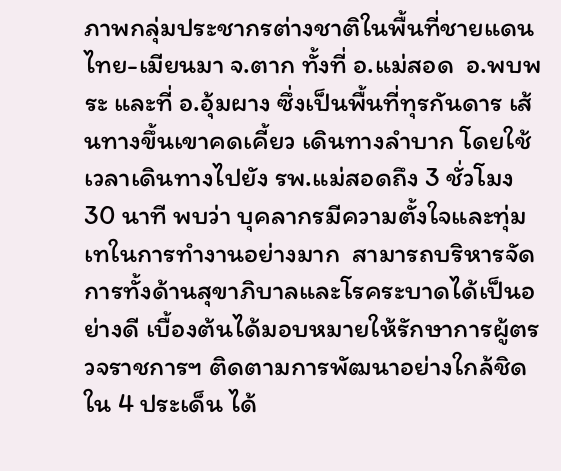ภาพกลุ่มประชากรต่างชาติในพื้นที่ชายแดนไทย-เมียนมา จ.ตาก ทั้งที่ อ.แม่สอด  อ.พบพระ และที่ อ.อุ้มผาง ซึ่งเป็นพื้นที่ทุรกันดาร เส้นทางขึ้นเขาคดเคี้ยว เดินทางลำบาก โดยใช้เวลาเดินทางไปยัง รพ.แม่สอดถึง 3 ชั่วโมง 30 นาที พบว่า บุคลากรมีความตั้งใจและทุ่มเทในการทำงานอย่างมาก  สามารถบริหารจัดการทั้งด้านสุขาภิบาลและโรคระบาดได้เป็นอย่างดี เบื้องต้นได้มอบหมายให้รักษาการผู้ตรวจราชการฯ ติดตามการพัฒนาอย่างใกล้ชิดใน 4 ประเด็น ได้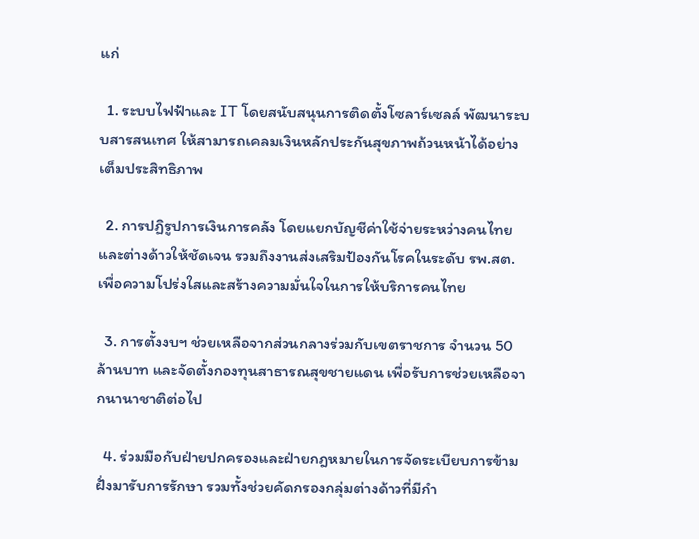แก่

  1. ระบบไฟฟ้าและ IT โดยสนับสนุนการติดตั้งโซลาร์เซลล์ พัฒนาระบบสารสนเทศ ให้สามารถเคลมเงินหลักประกันสุขภาพถ้วนหน้าได้อย่างเต็มประสิทธิภาพ

  2. การปฏิรูปการเงินการคลัง โดยแยกบัญชีค่าใช้จ่ายระหว่างคนไทยและต่างด้าวให้ชัดเจน รวมถึงงานส่งเสริมป้องกันโรคในระดับ รพ.สต. เพื่อความโปร่งใสและสร้างความมั่นใจในการให้บริการคนไทย

  3. การตั้งงบฯ ช่วยเหลือจากส่วนกลางร่วมกับเขตราชการ จำนวน 50 ล้านบาท และจัดตั้งกองทุนสาธารณสุขชายแดน เพื่อรับการช่วยเหลือจากนานาชาติต่อไป

  4. ร่วมมือกับฝ่ายปกครองและฝ่ายกฎหมายในการจัดระเบียบการข้ามฝั่งมารับการรักษา รวมทั้งช่วยคัดกรองกลุ่มต่างด้าวที่มีกำ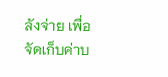ลังจ่าย เพื่อจัดเก็บค่าบ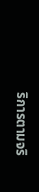ริการตามจริ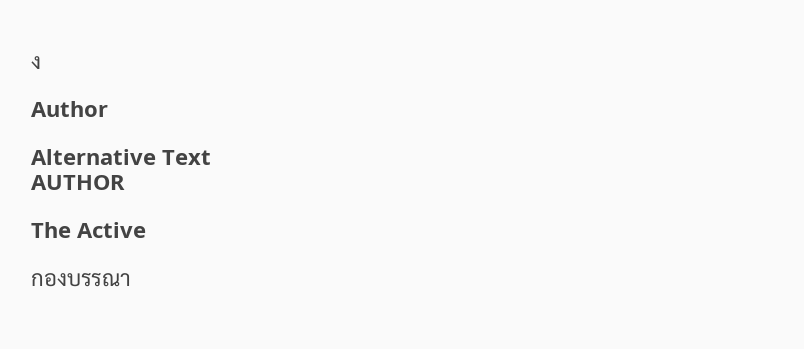ง

Author

Alternative Text
AUTHOR

The Active

กองบรรณา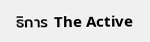ธิการ The Active